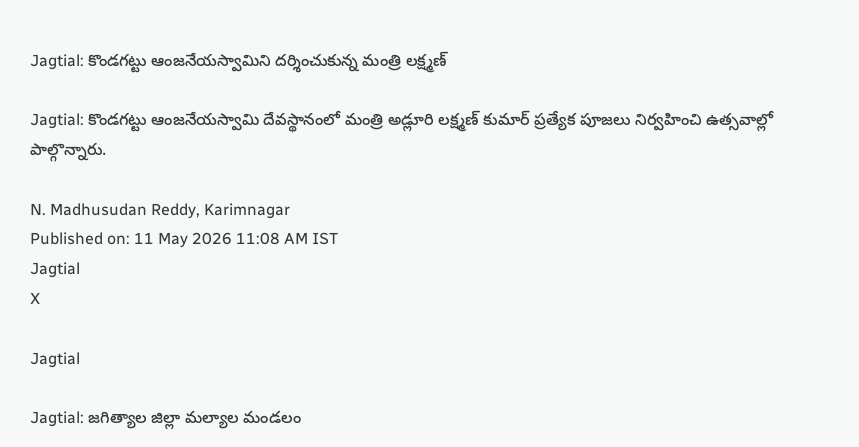Jagtial: కొండగట్టు ఆంజనేయస్వామిని దర్శించుకున్న మంత్రి లక్ష్మణ్

Jagtial: కొండగట్టు ఆంజనేయస్వామి దేవస్థానంలో మంత్రి అడ్లూరి లక్ష్మణ్ కుమార్ ప్రత్యేక పూజలు నిర్వహించి ఉత్సవాల్లో పాల్గొన్నారు.

N. Madhusudan Reddy, Karimnagar
Published on: 11 May 2026 11:08 AM IST
Jagtial
X

Jagtial

Jagtial: జగిత్యాల జిల్లా మల్యాల మండలం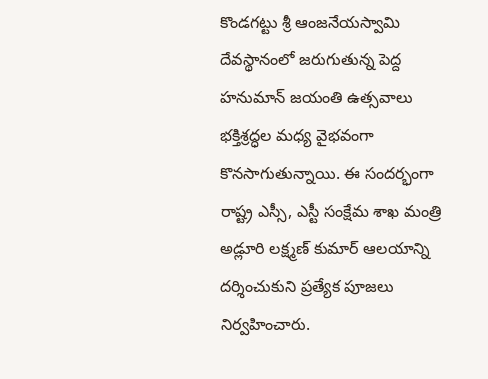కొండగట్టు శ్రీ ఆంజనేయస్వామి దేవస్థానంలో జరుగుతున్న పెద్ద హనుమాన్ జయంతి ఉత్సవాలు భక్తిశ్రద్ధల మధ్య వైభవంగా కొనసాగుతున్నాయి. ఈ సందర్భంగా రాష్ట్ర ఎస్సీ, ఎస్టీ సంక్షేమ శాఖ మంత్రి అడ్లూరి లక్ష్మణ్ కుమార్ ఆలయాన్ని దర్శించుకుని ప్రత్యేక పూజలు నిర్వహించారు.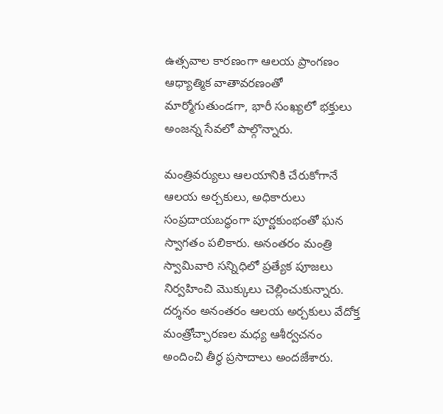ఉత్సవాల కారణంగా ఆలయ ప్రాంగణం ఆధ్యాత్మిక వాతావరణంతో మార్మోగుతుండగా, భారీ సంఖ్యలో భక్తులు అంజన్న సేవలో పాల్గొన్నారు.

మంత్రివర్యులు ఆలయానికి చేరుకోగానే ఆలయ అర్చకులు, అధికారులు సంప్రదాయబద్ధంగా పూర్ణకుంభంతో ఘన స్వాగతం పలికారు. అనంతరం మంత్రి స్వామివారి సన్నిధిలో ప్రత్యేక పూజలు నిర్వహించి మొక్కులు చెల్లించుకున్నారు. దర్శనం అనంతరం ఆలయ అర్చకులు వేదోక్త మంత్రోచ్ఛారణల మధ్య ఆశీర్వచనం అందించి తీర్థ ప్రసాదాలు అందజేశారు.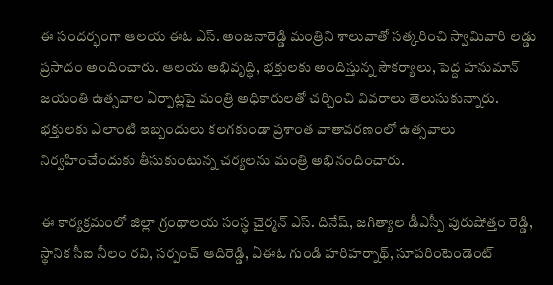ఈ సందర్భంగా ఆలయ ఈఓ ఎస్. అంజనారెడ్డి మంత్రిని శాలువాతో సత్కరించి స్వామివారి లడ్డు ప్రసాదం అందించారు. ఆలయ అభివృద్ధి, భక్తులకు అందిస్తున్న సౌకర్యాలు, పెద్ద హనుమాన్ జయంతి ఉత్సవాల ఏర్పాట్లపై మంత్రి అధికారులతో చర్చించి వివరాలు తెలుసుకున్నారు. భక్తులకు ఎలాంటి ఇబ్బందులు కలగకుండా ప్రశాంత వాతావరణంలో ఉత్సవాలు నిర్వహించేందుకు తీసుకుంటున్న చర్యలను మంత్రి అభినందించారు.

ఈ కార్యక్రమంలో జిల్లా గ్రంథాలయ సంస్థ చైర్మన్ ఎస్. దినేష్, జగిత్యాల డీఎస్పీ పురుషోత్తం రెడ్డి, స్థానిక సీఐ నీలం రవి, సర్పంచ్ ఆదిరెడ్డి, ఏఈఓ గుండి హరిహర్నాథ్, సూపరింటెండెంట్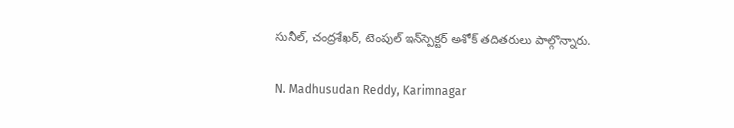సునీల్, చంద్రశేఖర్, టెంపుల్ ఇన్‌స్పెక్టర్ అశోక్ తదితరులు పాల్గొన్నారు.

N. Madhusudan Reddy, Karimnagar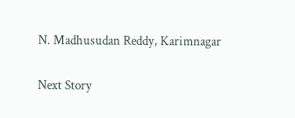N. Madhusudan Reddy, Karimnagar

Next Story